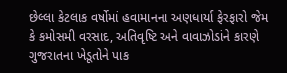છેલ્લા કેટલાક વર્ષોમાં હવામાનના અણધાર્યા ફેરફારો જેમ કે કમોસમી વરસાદ, અતિવૃષ્ટિ અને વાવાઝોડાંને કારણે ગુજરાતના ખેડૂતોને પાક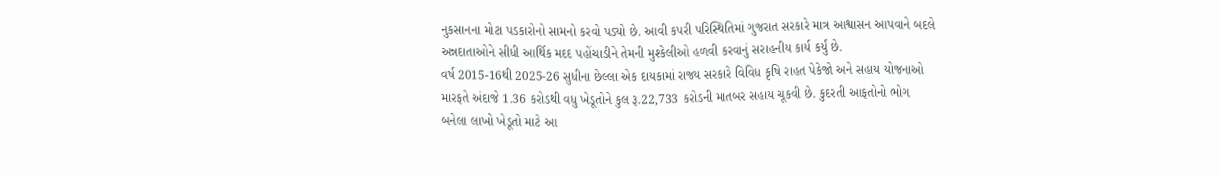નુકસાનના મોટા પડકારોનો સામનો કરવો પડ્યો છે. આવી કપરી પરિસ્થિતિમાં ગુજરાત સરકારે માત્ર આશ્વાસન આપવાને બદલે અન્નદાતાઓને સીધી આર્થિક મદદ પહોંચાડીને તેમની મુશ્કેલીઓ હળવી કરવાનું સરાહનીય કાર્ય કર્યું છે.
વર્ષ 2015-16થી 2025-26 સુધીના છેલ્લા એક દાયકામાં રાજ્ય સરકારે વિવિધ કૃષિ રાહત પેકેજો અને સહાય યોજનાઓ મારફતે અંદાજે 1.36 કરોડથી વધુ ખેડૂતોને કુલ રૂ.22,733 કરોડની માતબર સહાય ચૂકવી છે. કુદરતી આફતોનો ભોગ બનેલા લાખો ખેડૂતો માટે આ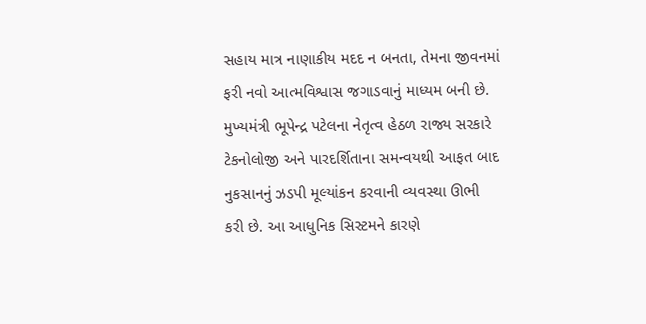સહાય માત્ર નાણાકીય મદદ ન બનતા, તેમના જીવનમાં ફરી નવો આત્મવિશ્વાસ જગાડવાનું માધ્યમ બની છે.
મુખ્યમંત્રી ભૂપેન્દ્ર પટેલના નેતૃત્વ હેઠળ રાજ્ય સરકારે ટેકનોલોજી અને પારદર્શિતાના સમન્વયથી આફત બાદ નુકસાનનું ઝડપી મૂલ્યાંકન કરવાની વ્યવસ્થા ઊભી કરી છે. આ આધુનિક સિસ્ટમને કારણે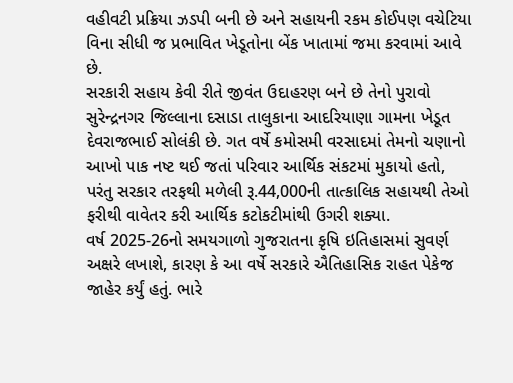વહીવટી પ્રક્રિયા ઝડપી બની છે અને સહાયની રકમ કોઈપણ વચેટિયા વિના સીધી જ પ્રભાવિત ખેડૂતોના બેંક ખાતામાં જમા કરવામાં આવે છે.
સરકારી સહાય કેવી રીતે જીવંત ઉદાહરણ બને છે તેનો પુરાવો સુરેન્દ્રનગર જિલ્લાના દસાડા તાલુકાના આદરિયાણા ગામના ખેડૂત દેવરાજભાઈ સોલંકી છે. ગત વર્ષે કમોસમી વરસાદમાં તેમનો ચણાનો આખો પાક નષ્ટ થઈ જતાં પરિવાર આર્થિક સંકટમાં મુકાયો હતો, પરંતુ સરકાર તરફથી મળેલી રૂ.44,000ની તાત્કાલિક સહાયથી તેઓ ફરીથી વાવેતર કરી આર્થિક કટોકટીમાંથી ઉગરી શક્યા.
વર્ષ 2025-26નો સમયગાળો ગુજરાતના કૃષિ ઇતિહાસમાં સુવર્ણ અક્ષરે લખાશે, કારણ કે આ વર્ષે સરકારે ઐતિહાસિક રાહત પેકેજ જાહેર કર્યું હતું. ભારે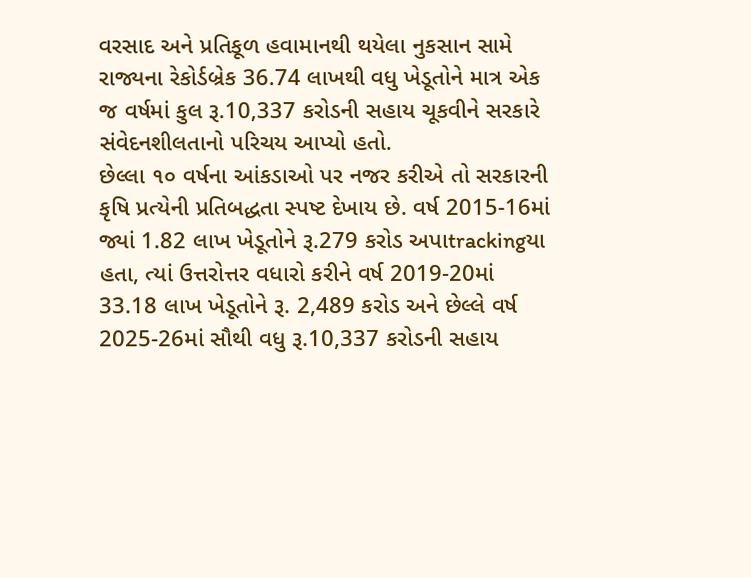વરસાદ અને પ્રતિકૂળ હવામાનથી થયેલા નુકસાન સામે રાજ્યના રેકોર્ડબ્રેક 36.74 લાખથી વધુ ખેડૂતોને માત્ર એક જ વર્ષમાં કુલ રૂ.10,337 કરોડની સહાય ચૂકવીને સરકારે સંવેદનશીલતાનો પરિચય આપ્યો હતો.
છેલ્લા ૧૦ વર્ષના આંકડાઓ પર નજર કરીએ તો સરકારની કૃષિ પ્રત્યેની પ્રતિબદ્ધતા સ્પષ્ટ દેખાય છે. વર્ષ 2015-16માં જ્યાં 1.82 લાખ ખેડૂતોને રૂ.279 કરોડ અપાtrackingયા હતા, ત્યાં ઉત્તરોત્તર વધારો કરીને વર્ષ 2019-20માં 33.18 લાખ ખેડૂતોને રૂ. 2,489 કરોડ અને છેલ્લે વર્ષ 2025-26માં સૌથી વધુ રૂ.10,337 કરોડની સહાય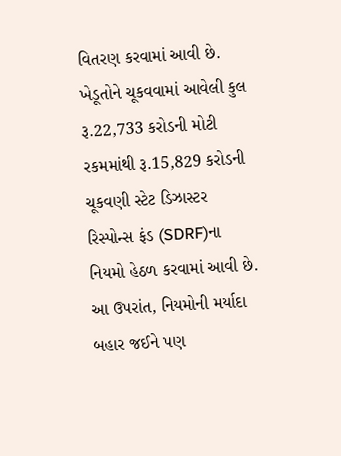વિતરણ કરવામાં આવી છે.
ખેડૂતોને ચૂકવવામાં આવેલી કુલ રૂ.22,733 કરોડની મોટી રકમમાંથી રૂ.15,829 કરોડની ચૂકવણી સ્ટેટ ડિઝાસ્ટર રિસ્પોન્સ ફંડ (SDRF)ના નિયમો હેઠળ કરવામાં આવી છે. આ ઉપરાંત, નિયમોની મર્યાદા બહાર જઈને પણ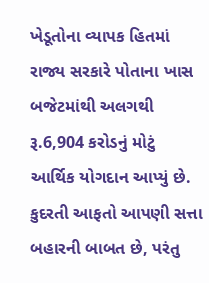ખેડૂતોના વ્યાપક હિતમાં રાજ્ય સરકારે પોતાના ખાસ બજેટમાંથી અલગથી રૂ.6,904 કરોડનું મોટું આર્થિક યોગદાન આપ્યું છે.
કુદરતી આફતો આપણી સત્તા બહારની બાબત છે, પરંતુ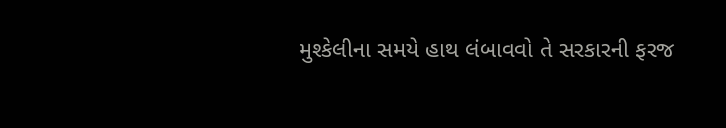મુશ્કેલીના સમયે હાથ લંબાવવો તે સરકારની ફરજ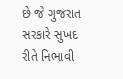છે જે ગુજરાત સરકારે સુખદ રીતે નિભાવી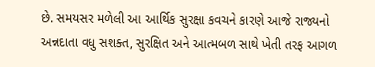છે. સમયસર મળેલી આ આર્થિક સુરક્ષા કવચને કારણે આજે રાજ્યનો અન્નદાતા વધુ સશક્ત, સુરક્ષિત અને આત્મબળ સાથે ખેતી તરફ આગળ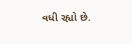વધી રહ્યો છે.